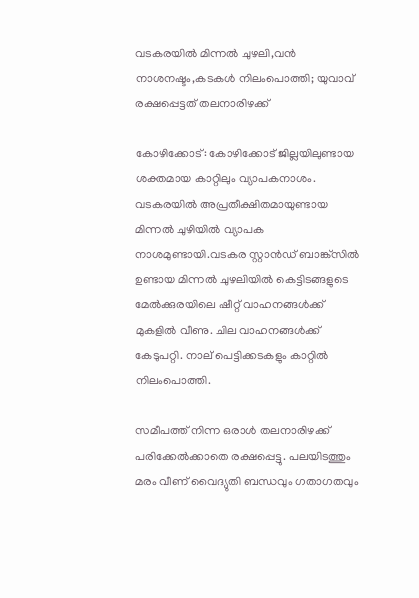വടകരയിൽ മിന്നല്‍ ചുഴലി,വൻ നാശനഷ്ടം,കടകള്‍ നിലംപൊത്തി; യുവാവ് രക്ഷപ്പെട്ടത്‌ തലനാരിഴക്ക്

കോഴിക്കോട്: കോഴിക്കോട് ജില്ലയിലുണ്ടായ ശക്തമായ കാറ്റിലും വ്യാപകനാശം. വടകരയില്‍ അപ്രതീക്ഷിതമായുണ്ടായ മിന്നല്‍ ചുഴിയില്‍ വ്യാപക നാശമുണ്ടായി.വടകര സ്റ്റാന്‍ഡ് ബാങ്ക്സിൽ ഉണ്ടായ മിന്നല്‍ ചുഴലിയില്‍ കെട്ടിടങ്ങളുടെ മേല്‍ക്കുരയിലെ ഷീറ്റ് വാഹനങ്ങള്‍ക്ക് മുകളില്‍ വീണു. ചില വാഹനങ്ങള്‍ക്ക് കേടുപറ്റി. നാല് പെട്ടിക്കടകളും കാറ്റില്‍ നിലംപൊത്തി.

സമീപത്ത് നിന്ന ഒരാള്‍ തലനാരിഴക്ക് പരിക്കേല്‍ക്കാതെ രക്ഷപ്പെട്ടു. പലയിടത്തും മരം വീണ് വൈദ്യുതി ബന്ധവും ഗതാഗതവും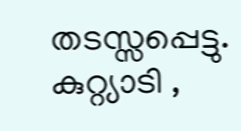തടസ്സപ്പെട്ടു. കുറ്റ്യാടി ,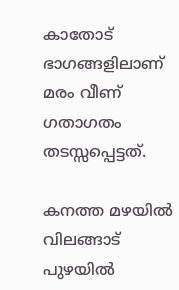കാതോട് ഭാഗങ്ങളിലാണ് മരം വീണ് ഗതാഗതം തടസ്സപ്പെട്ടത്.

കനത്ത മഴയിൽ വിലങ്ങാട് പുഴയിൽ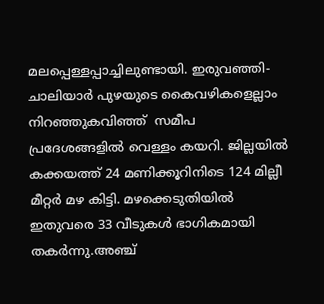മലപ്പെള്ളപ്പാച്ചിലുണ്ടായി. ഇരുവഞ്ഞി- ചാലിയാർ പുഴയുടെ കൈവഴികളെല്ലാം നിറഞ്ഞുകവിഞ്ഞ്  സമീപ പ്രദേശങ്ങളില്‍ വെള്ളം കയറി. ജില്ലയിൽ കക്കയത്ത് 24 മണിക്കൂറിനിടെ 124 മില്ലീ മീറ്റര്‍ മഴ കിട്ടി. മഴക്കെടുതിയിൽ ഇതുവരെ 33 വീടുകൾ ഭാഗികമായി തകർന്നു.അഞ്ച്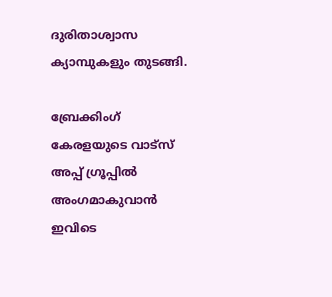ദുരിതാശ്വാസ ക്യാമ്പുകളും തുടങ്ങി.

ബ്രേക്കിംഗ് കേരളയുടെ വാട്സ് അപ്പ് ഗ്രൂപ്പിൽ അംഗമാകുവാൻ ഇവിടെ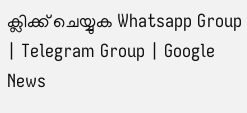ക്ലിക്ക് ചെയ്യുക Whatsapp Group | Telegram Group | Google News